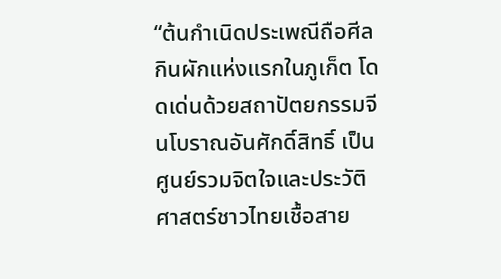“ต้นกำเนิดประเพณีถือศีลกินผักแห่งแรกในภูเก็ต โดดเด่นด้วยสถาปัตยกรรมจีนโบราณอันศักดิ์สิทธิ์ เป็นศูนย์รวมจิตใจและประวัติศาสตร์ชาวไทยเชื้อสาย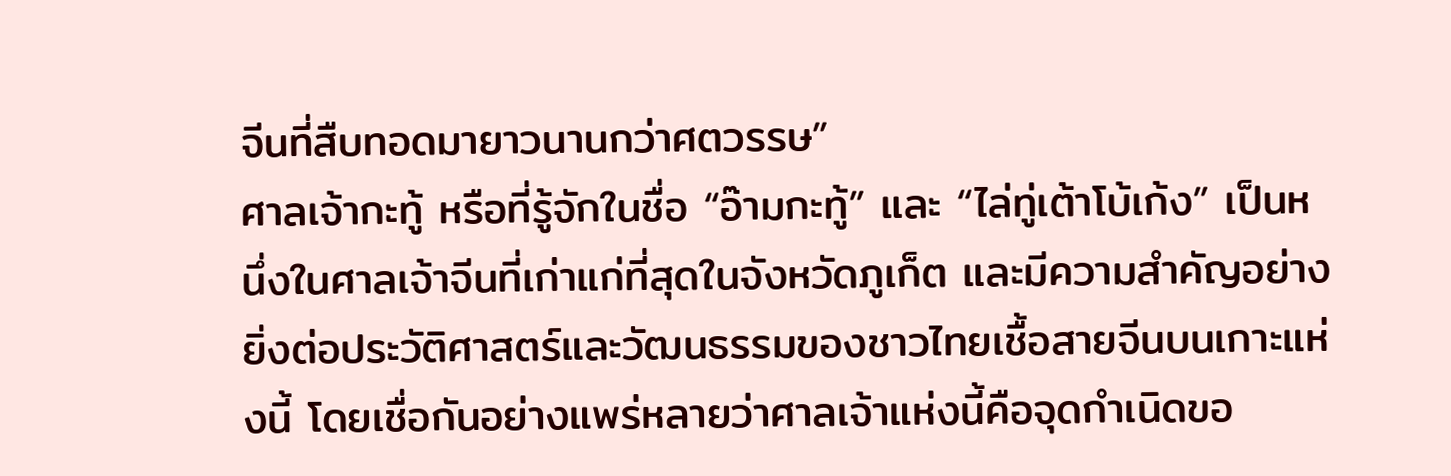จีนที่สืบทอดมายาวนานกว่าศตวรรษ”
ศาลเจ้ากะทู้ หรือที่รู้จักในชื่อ “อ๊ามกะทู้” และ “ไล่ทู่เต้าโบ้เก้ง” เป็นหนึ่งในศาลเจ้าจีนที่เก่าแก่ที่สุดในจังหวัดภูเก็ต และมีความสำคัญอย่างยิ่งต่อประวัติศาสตร์และวัฒนธรรมของชาวไทยเชื้อสายจีนบนเกาะแห่งนี้ โดยเชื่อกันอย่างแพร่หลายว่าศาลเจ้าแห่งนี้คือจุดกำเนิดขอ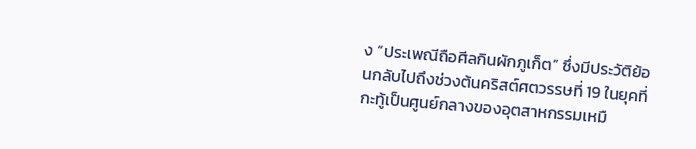ง “ประเพณีถือศีลกินผักภูเก็ต” ซึ่งมีประวัติย้อนกลับไปถึงช่วงต้นคริสต์ศตวรรษที่ 19 ในยุคที่กะทู้เป็นศูนย์กลางของอุตสาหกรรมเหมื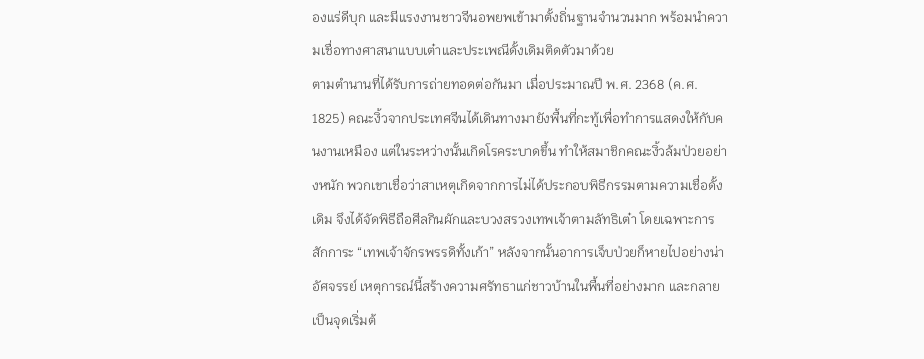องแร่ดีบุก และมีแรงงานชาวจีนอพยพเข้ามาตั้งถิ่นฐานจำนวนมาก พร้อมนำความเชื่อทางศาสนาแบบเต๋าและประเพณีดั้งเดิมติดตัวมาด้วย
ตามตำนานที่ได้รับการถ่ายทอดต่อกันมา เมื่อประมาณปี พ.ศ. 2368 (ค.ศ. 1825) คณะงิ้วจากประเทศจีนได้เดินทางมายังพื้นที่กะทู้เพื่อทำการแสดงให้กับคนงานเหมือง แต่ในระหว่างนั้นเกิดโรคระบาดขึ้น ทำให้สมาชิกคณะงิ้วล้มป่วยอย่างหนัก พวกเขาเชื่อว่าสาเหตุเกิดจากการไม่ได้ประกอบพิธีกรรมตามความเชื่อดั้งเดิม จึงได้จัดพิธีถือศีลกินผักและบวงสรวงเทพเจ้าตามลัทธิเต๋า โดยเฉพาะการสักการะ “เทพเจ้าจักรพรรดิทั้งเก้า” หลังจากนั้นอาการเจ็บป่วยก็หายไปอย่างน่าอัศจรรย์ เหตุการณ์นี้สร้างความศรัทธาแก่ชาวบ้านในพื้นที่อย่างมาก และกลายเป็นจุดเริ่มต้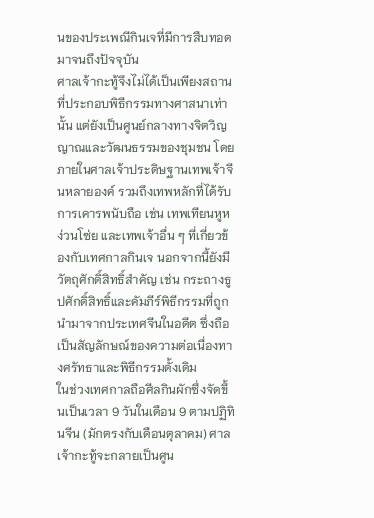นของประเพณีกินเจที่มีการสืบทอดมาจนถึงปัจจุบัน
ศาลเจ้ากะทู้จึงไม่ได้เป็นเพียงสถานที่ประกอบพิธีกรรมทางศาสนาเท่านั้น แต่ยังเป็นศูนย์กลางทางจิตวิญญาณและวัฒนธรรมของชุมชน โดยภายในศาลเจ้าประดิษฐานเทพเจ้าจีนหลายองค์ รวมถึงเทพหลักที่ได้รับการเคารพนับถือ เช่น เทพเทียนหูหง่วนโซ่ย และเทพเจ้าอื่น ๆ ที่เกี่ยวข้องกับเทศกาลกินเจ นอกจากนี้ยังมีวัตถุศักดิ์สิทธิ์สำคัญ เช่น กระถางธูปศักดิ์สิทธิ์และคัมภีร์พิธีกรรมที่ถูกนำมาจากประเทศจีนในอดีต ซึ่งถือเป็นสัญลักษณ์ของความต่อเนื่องทางศรัทธาและพิธีกรรมดั้งเดิม
ในช่วงเทศกาลถือศีลกินผักซึ่งจัดขึ้นเป็นเวลา 9 วันในเดือน 9 ตามปฏิทินจีน (มักตรงกับเดือนตุลาคม) ศาลเจ้ากะทู้จะกลายเป็นศูน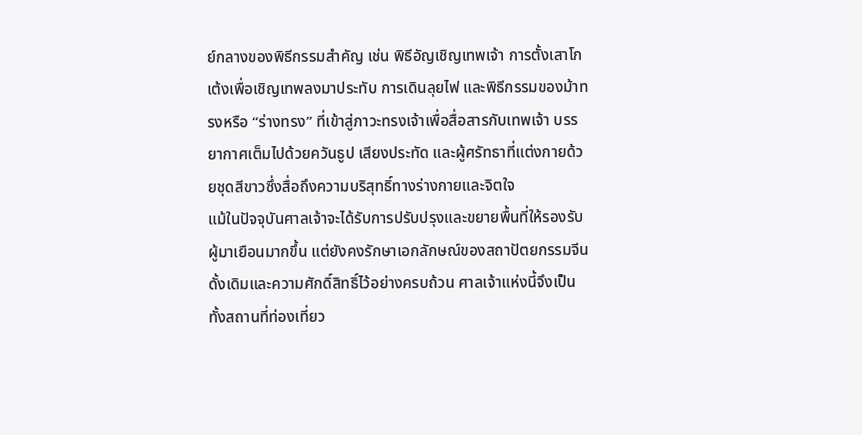ย์กลางของพิธีกรรมสำคัญ เช่น พิธีอัญเชิญเทพเจ้า การตั้งเสาโกเต้งเพื่อเชิญเทพลงมาประทับ การเดินลุยไฟ และพิธีกรรมของม้าทรงหรือ “ร่างทรง” ที่เข้าสู่ภาวะทรงเจ้าเพื่อสื่อสารกับเทพเจ้า บรรยากาศเต็มไปด้วยควันธูป เสียงประทัด และผู้ศรัทธาที่แต่งกายด้วยชุดสีขาวซึ่งสื่อถึงความบริสุทธิ์ทางร่างกายและจิตใจ
แม้ในปัจจุบันศาลเจ้าจะได้รับการปรับปรุงและขยายพื้นที่ให้รองรับผู้มาเยือนมากขึ้น แต่ยังคงรักษาเอกลักษณ์ของสถาปัตยกรรมจีนดั้งเดิมและความศักดิ์สิทธิ์ไว้อย่างครบถ้วน ศาลเจ้าแห่งนี้จึงเป็นทั้งสถานที่ท่องเที่ยว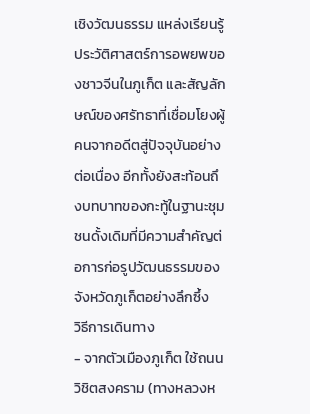เชิงวัฒนธรรม แหล่งเรียนรู้ประวัติศาสตร์การอพยพของชาวจีนในภูเก็ต และสัญลักษณ์ของศรัทธาที่เชื่อมโยงผู้คนจากอดีตสู่ปัจจุบันอย่างต่อเนื่อง อีกทั้งยังสะท้อนถึงบทบาทของกะทู้ในฐานะชุมชนดั้งเดิมที่มีความสำคัญต่อการก่อรูปวัฒนธรรมของจังหวัดภูเก็ตอย่างลึกซึ้ง
วิธีการเดินทาง
- จากตัวเมืองภูเก็ต ใช้ถนนวิชิตสงคราม (ทางหลวงห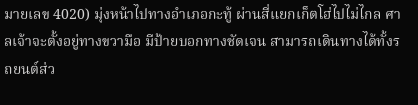มายเลข 4020) มุ่งหน้าไปทางอำเภอกะทู้ ผ่านสี่แยกเก็ตโฮ่ไปไม่ไกล ศาลเจ้าจะตั้งอยู่ทางขวามือ มีป้ายบอกทางชัดเจน สามารถเดินทางได้ทั้งรถยนต์ส่ว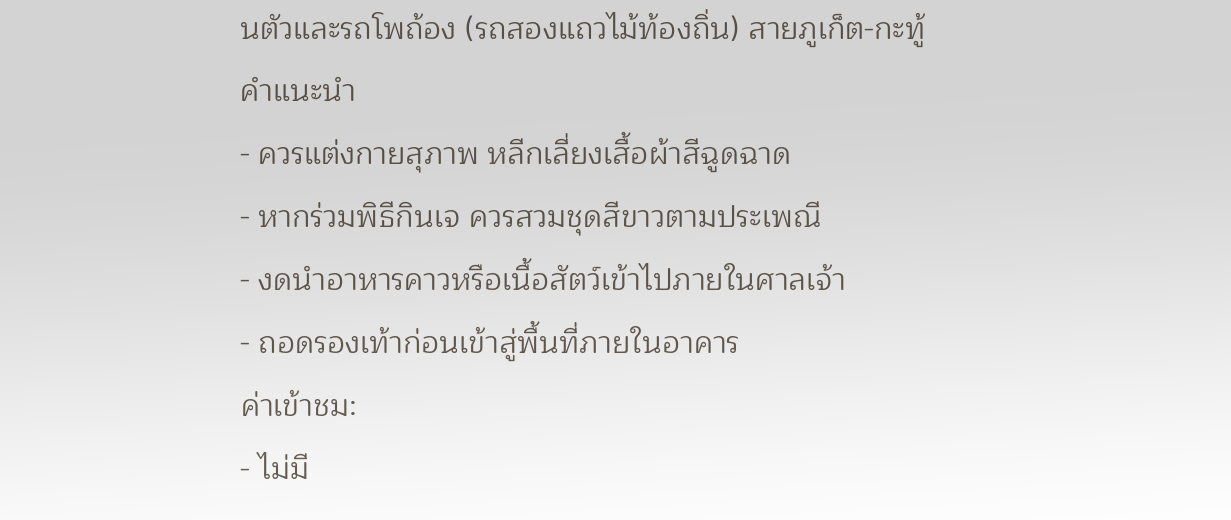นตัวและรถโพถ้อง (รถสองแถวไม้ท้องถิ่น) สายภูเก็ต-กะทู้
คำแนะนำ
- ควรแต่งกายสุภาพ หลีกเลี่ยงเสื้อผ้าสีฉูดฉาด
- หากร่วมพิธีกินเจ ควรสวมชุดสีขาวตามประเพณี
- งดนำอาหารคาวหรือเนื้อสัตว์เข้าไปภายในศาลเจ้า
- ถอดรองเท้าก่อนเข้าสู่พื้นที่ภายในอาคาร
ค่าเข้าชม:
- ไม่มี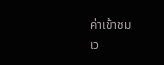ค่าเข้าชม
เว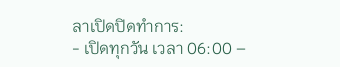ลาเปิดปิดทำการ:
- เปิดทุกวัน เวลา 06:00 –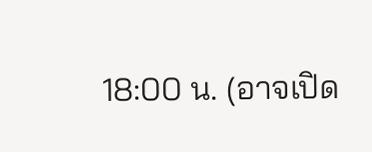18:00 น. (อาจเปิด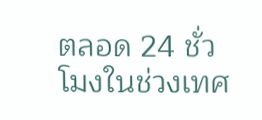ตลอด 24 ชั่วโมงในช่วงเทศ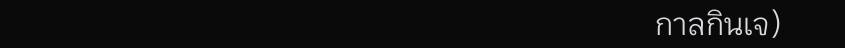กาลกินเจ)